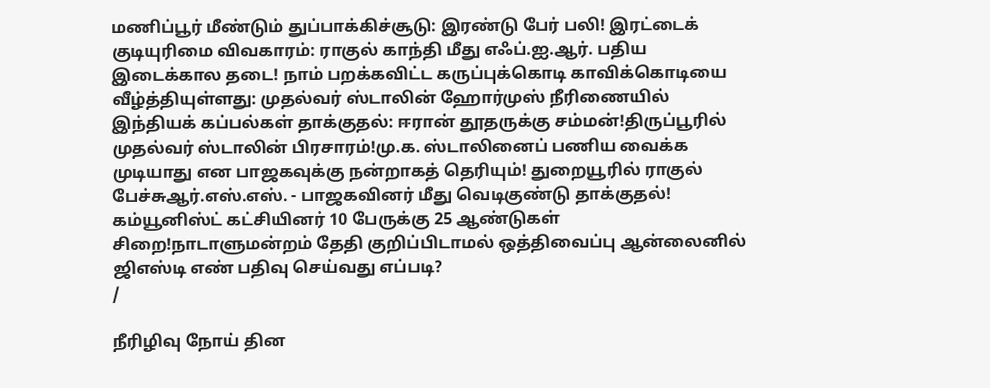மணிப்பூர் மீண்டும் துப்பாக்கிச்சூடு: இரண்டு பேர் பலி! இரட்டைக் குடியுரிமை விவகாரம்: ராகுல் காந்தி மீது எஃப்.ஐ.ஆர். பதிய இடைக்கால தடை! நாம் பறக்கவிட்ட கருப்புக்கொடி காவிக்கொடியை வீழ்த்தியுள்ளது: முதல்வர் ஸ்டாலின் ஹோர்முஸ் நீரிணையில் இந்தியக் கப்பல்கள் தாக்குதல்: ஈரான் தூதருக்கு சம்மன்!திருப்பூரில் முதல்வர் ஸ்டாலின் பிரசாரம்!மு.க. ஸ்டாலினைப் பணிய வைக்க முடியாது என பாஜகவுக்கு நன்றாகத் தெரியும்! துறையூரில் ராகுல் பேச்சுஆர்.எஸ்.எஸ். - பாஜகவினர் மீது வெடிகுண்டு தாக்குதல்! கம்யூனிஸ்ட் கட்சியினர் 10 பேருக்கு 25 ஆண்டுகள் சிறை!நாடாளுமன்றம் தேதி குறிப்பிடாமல் ஒத்திவைப்பு ஆன்லைனில் ஜிஎஸ்டி எண் பதிவு செய்வது எப்படி?
/

நீரிழிவு நோய் தின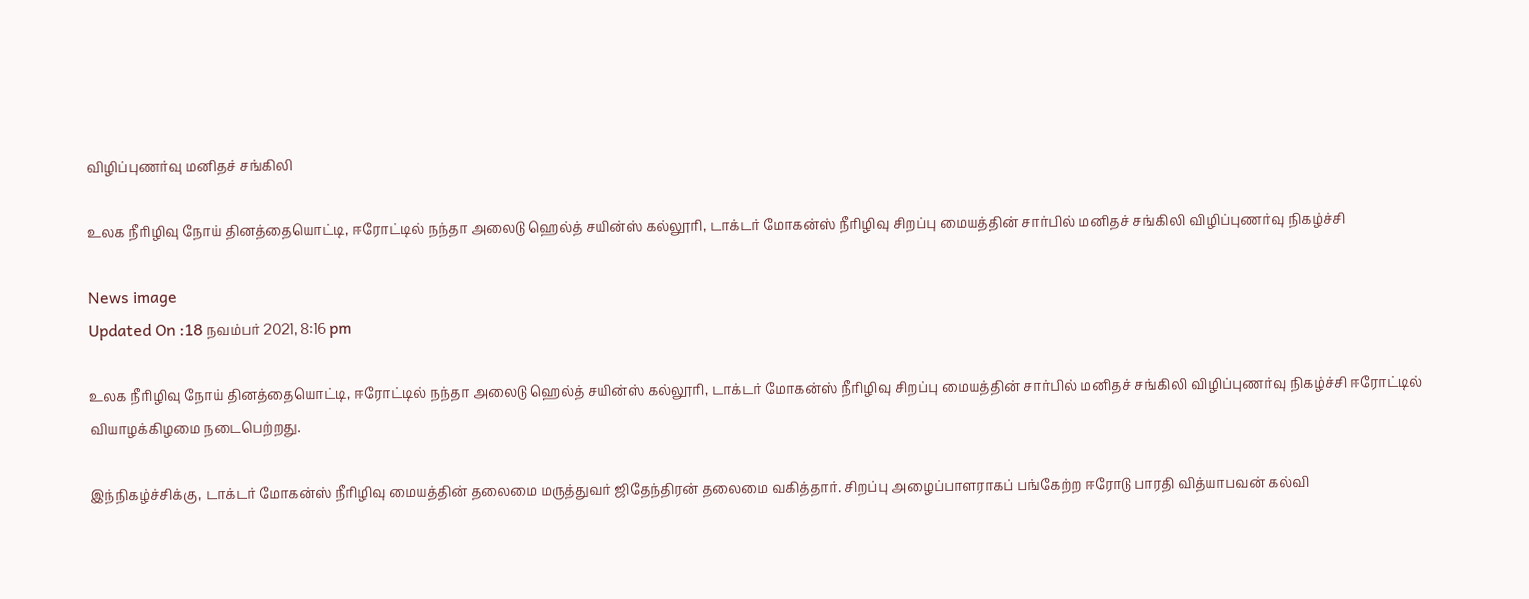விழிப்புணர்வு மனிதச் சங்கிலி

உலக நீரிழிவு நோய் தினத்தையொட்டி, ஈரோட்டில் நந்தா அலைடு ஹெல்த் சயின்ஸ் கல்லூரி, டாக்டர் மோகன்ஸ் நீரிழிவு சிறப்பு மையத்தின் சார்பில் மனிதச் சங்கிலி விழிப்புணர்வு நிகழ்ச்சி

News image
Updated On :18 நவம்பர் 2021, 8:16 pm

உலக நீரிழிவு நோய் தினத்தையொட்டி, ஈரோட்டில் நந்தா அலைடு ஹெல்த் சயின்ஸ் கல்லூரி, டாக்டர் மோகன்ஸ் நீரிழிவு சிறப்பு மையத்தின் சார்பில் மனிதச் சங்கிலி விழிப்புணர்வு நிகழ்ச்சி ஈரோட்டில் வியாழக்கிழமை நடைபெற்றது.

இந்நிகழ்ச்சிக்கு, டாக்டர் மோகன்ஸ் நீரிழிவு மையத்தின் தலைமை மருத்துவர் ஜிதேந்திரன் தலைமை வகித்தார். சிறப்பு அழைப்பாளராகப் பங்கேற்ற ஈரோடு பாரதி வித்யாபவன் கல்வி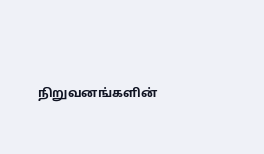நிறுவனங்களின்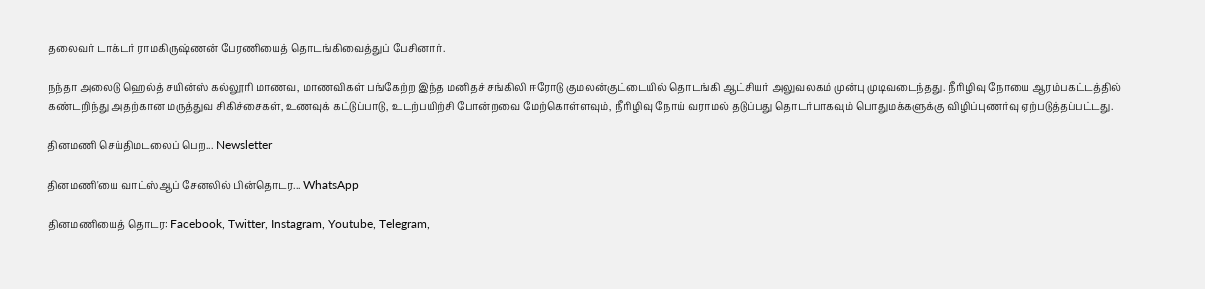தலைவர் டாக்டர் ராமகிருஷ்ணன் பேரணியைத் தொடங்கிவைத்துப் பேசினார்.

நந்தா அலைடு ஹெல்த் சயின்ஸ் கல்லூரி மாணவ, மாணவிகள் பங்கேற்ற இந்த மனிதச் சங்கிலி ஈரோடு குமலன்குட்டையில் தொடங்கி ஆட்சியர் அலுவலகம் முன்பு முடிவடைந்தது. நீரிழிவு நோயை ஆரம்பகட்டத்தில் கண்டறிந்து அதற்கான மருத்துவ சிகிச்சைகள், உணவுக் கட்டுப்பாடு, உடற்பயிற்சி போன்றவை மேற்கொள்ளவும், நீரிழிவு நோய் வராமல் தடுப்பது தொடர்பாகவும் பொதுமக்களுக்கு விழிப்புணர்வு ஏற்படுத்தப்பட்டது.

தினமணி செய்திமடலைப் பெற... Newsletter

தினமணி'யை வாட்ஸ்ஆப் சேனலில் பின்தொடர... WhatsApp

தினமணியைத் தொடர: Facebook, Twitter, Instagram, Youtube, Telegram,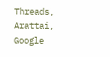Threads, Arattai, Google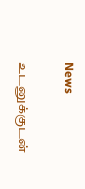News

உடனுக்குடன்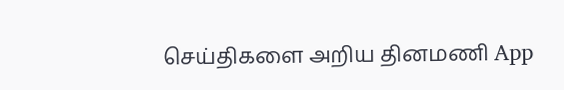செய்திகளை அறிய தினமணி App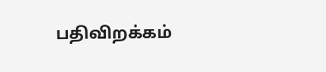பதிவிறக்கம்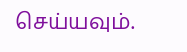செய்யவும்.